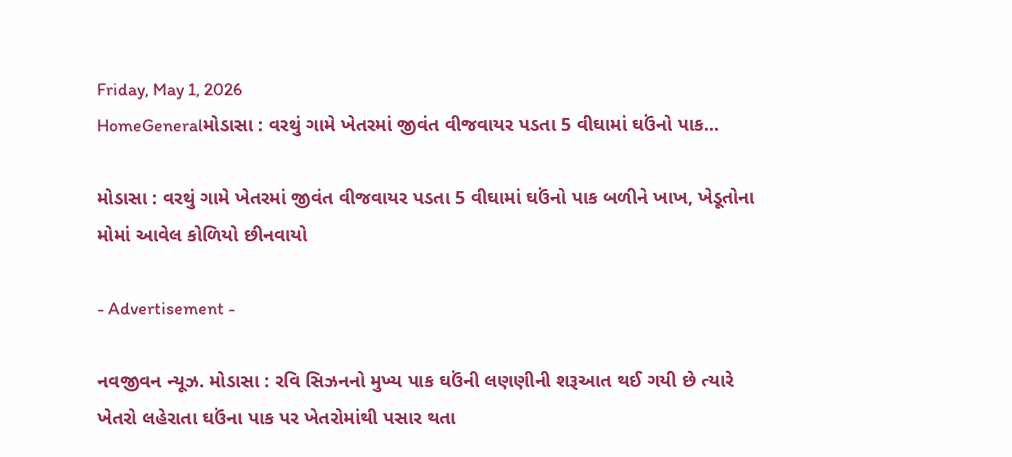Friday, May 1, 2026
HomeGeneralમોડાસા : વરથું ગામે ખેતરમાં જીવંત વીજવાયર પડતા 5 વીઘામાં ઘઉંનો પાક...

મોડાસા : વરથું ગામે ખેતરમાં જીવંત વીજવાયર પડતા 5 વીઘામાં ઘઉંનો પાક બળીને ખાખ, ખેડૂતોના મોમાં આવેલ કોળિયો છીનવાયો

- Advertisement -

નવજીવન ન્યૂઝ. મોડાસા : રવિ સિઝનનો મુખ્ય પાક ઘઉંની લણણીની શરૂઆત થઈ ગયી છે ત્યારે ખેતરો લહેરાતા ઘઉંના પાક પર ખેતરોમાંથી પસાર થતા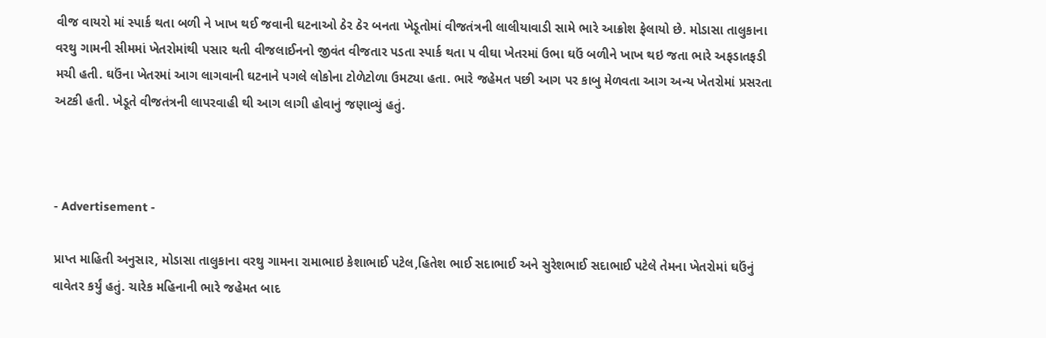વીજ વાયરો માં સ્પાર્ક થતા બળી ને ખાખ થઈ જવાની ઘટનાઓ ઠેર ઠેર બનતા ખેડૂતોમાં વીજતંત્રની લાલીયાવાડી સામે ભારે આક્રોશ ફેલાયો છે. મોડાસા તાલુકાના વરથુ ગામની સીમમાં ખેતરોમાંથી પસાર થતી વીજલાઈનનો જીવંત વીજતાર પડતા સ્પાર્ક થતા ૫ વીઘા ખેતરમાં ઉભા ઘઉં બળીને ખાખ થઇ જતા ભારે અફડાતફડી મચી હતી. ઘઉંના ખેતરમાં આગ લાગવાની ઘટનાને પગલે લોકોના ટોળેટોળા ઉમટ્યા હતા. ભારે જહેમત પછી આગ પર કાબુ મેળવતા આગ અન્ય ખેતરોમાં પ્રસરતા અટકી હતી. ખેડૂતે વીજતંત્રની લાપરવાહી થી આગ લાગી હોવાનું જણાવ્યું હતું.



- Advertisement -

પ્રાપ્ત માહિતી અનુસાર, મોડાસા તાલુકાના વરથુ ગામના રામાભાઇ કેશાભાઈ પટેલ,હિતેશ ભાઈ સદાભાઈ અને સુરેશભાઈ સદાભાઈ પટેલે તેમના ખેતરોમાં ઘઉંનું વાવેતર કર્યું હતું. ચારેક મહિનાની ભારે જહેમત બાદ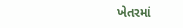ખેતરમાં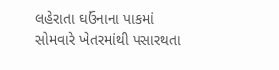લહેરાતા ઘઉંનાના પાકમાં સોમવારે ખેતરમાંથી પસારથતા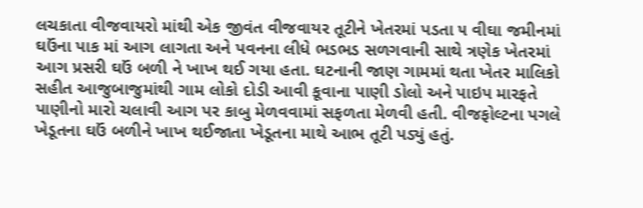લચકાતા વીજવાયરો માંથી એક જીવંત વીજવાયર તૂટીને ખેતરમાં પડતા ૫ વીઘા જમીનમાં ઘઉંના પાક માં આગ લાગતા અને પવનના લીધે ભડભડ સળગવાની સાથે ત્રણેક ખેતરમાં આગ પ્રસરી ઘઉં બળી ને ખાખ થઈ ગયા હતા. ઘટનાની જાણ ગામમાં થતા ખેતર માલિકો સહીત આજુબાજુમાંથી ગામ લોકો દોડી આવી કૂવાના પાણી ડોલો અને પાઇપ મારફતે પાણીનો મારો ચલાવી આગ પર કાબુ મેળવવામાં સફળતા મેળવી હતી. વીજફોલ્ટના પગલે ખેડૂતના ઘઉં બળીને ખાખ થઈજાતા ખેડૂતના માથે આભ તૂટી પડ્યું હતું.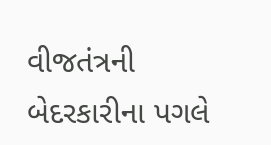વીજતંત્રની બેદરકારીના પગલે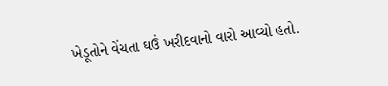ખેડૂતોને વેંચતા ઘઉં ખરીદવાનો વારો આવ્યો હતો.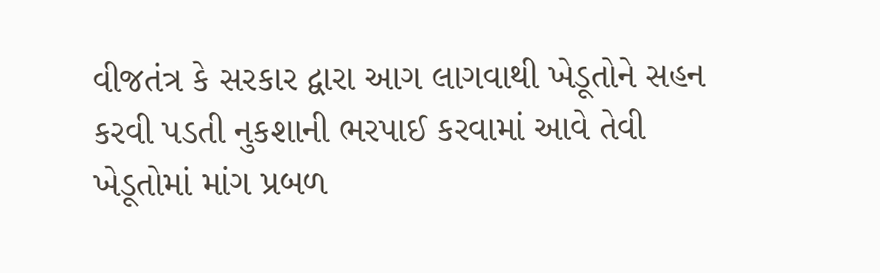વીજતંત્ર કે સરકાર દ્વારા આગ લાગવાથી ખેડૂતોને સહન કરવી પડતી નુકશાની ભરપાઈ કરવામાં આવે તેવી ખેડૂતોમાં માંગ પ્રબળ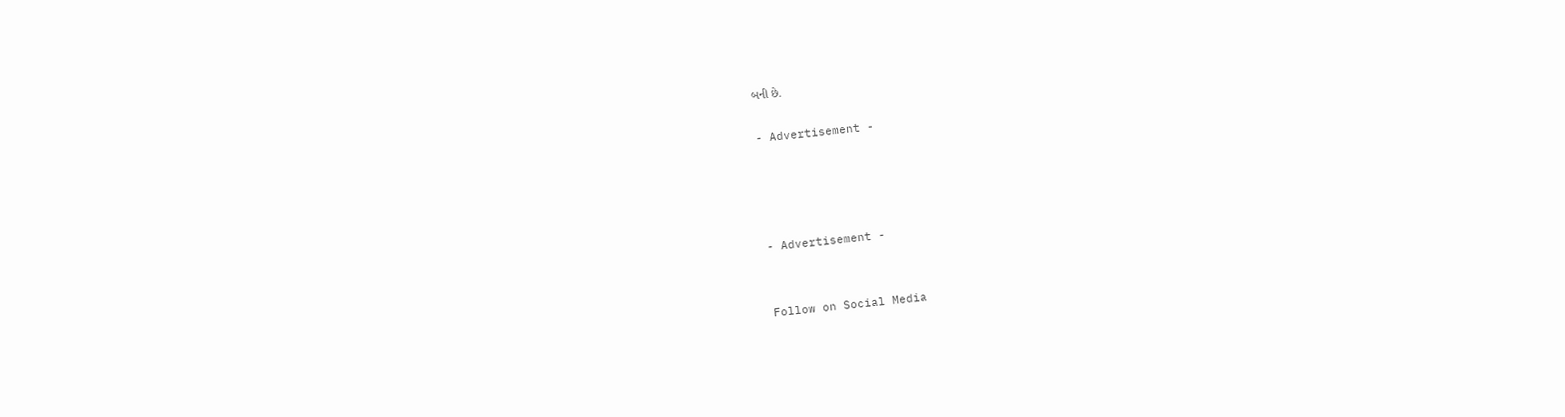બની છે.

- Advertisement -




- Advertisement -


Follow on Social Media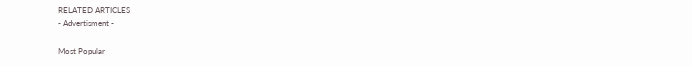RELATED ARTICLES
- Advertisment -

Most Popular